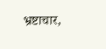भ्रष्टाचार,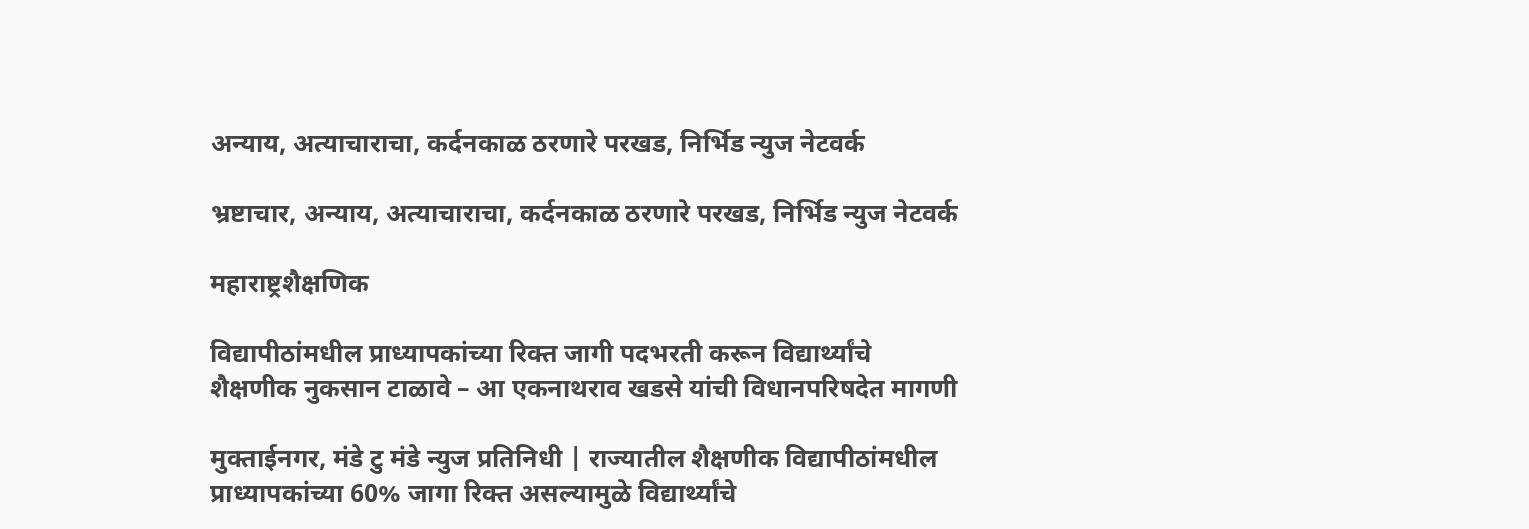अन्याय, अत्याचाराचा, कर्दनकाळ ठरणारे परखड, निर्भिड न्युज नेटवर्क

भ्रष्टाचार, अन्याय, अत्याचाराचा, कर्दनकाळ ठरणारे परखड, निर्भिड न्युज नेटवर्क

महाराष्ट्रशैक्षणिक

विद्यापीठांमधील प्राध्यापकांच्या रिक्त जागी पदभरती करून विद्यार्थ्यांचे शैक्षणीक नुकसान टाळावे – आ एकनाथराव खडसे यांची विधानपरिषदेत मागणी

मुक्ताईनगर, मंडे टु मंडे न्युज प्रतिनिधी | राज्यातील शैक्षणीक विद्यापीठांमधील प्राध्यापकांच्या 60% जागा रिक्त असल्यामुळे विद्यार्थ्यांचे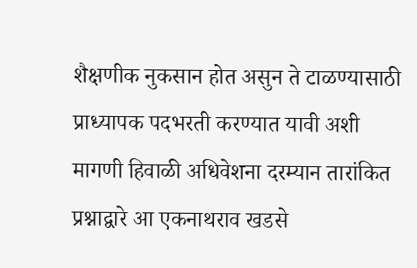शैक्षणीक नुकसान होत असुन ते टाळण्यासाठी प्राध्यापक पदभरती करण्यात यावी अशी मागणी हिवाळी अधिवेशना दरम्यान तारांकित प्रश्नाद्वारे आ एकनाथराव खडसे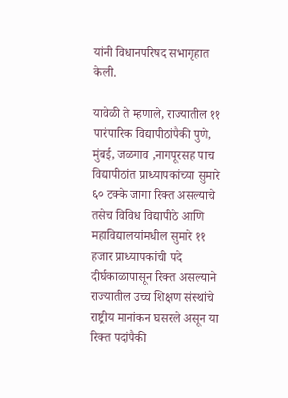यांनी विधानपरिषद सभागृहात केली.

यावेळी ते म्हणाले, राज्यातील ११ पारंपारिक विद्यापीठांपैकी पुणे, मुंबई, जळगाव ,नागपूरसह पाच विद्यापीठांत प्राध्यापकांच्या सुमारे ६० टक्के जागा रिक्त असल्याचे तसेच विविध विद्यापीठे आणि महाविद्यालयांमधील सुमारे ११ हजार प्राध्यापकांची पदे दीर्घकाळापासून रिक्त असल्याने राज्यातील उच्च शिक्षण संस्थांचे राष्ट्रीय मानांकन घसरले असून या रिक्त पदांपैकी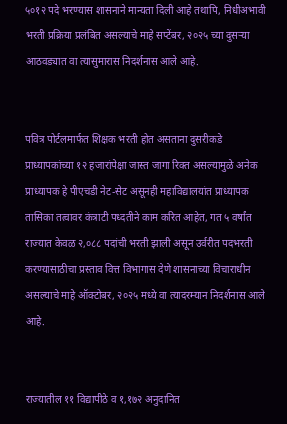५०१२ पदे भरण्यास शासनाने मान्यता दिली आहे तथापि, निधीअभावी भरती प्रक्रिया प्रलंबित असल्याचे माहे सप्टेंबर, २०२५ च्या दुसऱ्या आठवड्यात वा त्यासुमारास निदर्शनास आले आहे.


पवित्र पोर्टलमार्फत शिक्षक भरती होत असताना दुसरीकडे प्राध्यापकांच्या १२ हजारांपेक्षा जास्त जागा रिक्त असल्यामुळे अनेक प्राध्यापक हे पीएचडी नेट-सेट असूनही महाविद्यालयांत प्राध्यापक तासिका तत्वावर कंत्राटी पध्दतीने काम करित आहेत, गत ५ वर्षांत राज्यात केवळ २,०८८ पदांची भरती झाली असून उर्वरीत पदभरती करण्यासाठीचा प्रस्ताव वित्त विभागास देणे शासनाच्या विचाराधीन असल्याचे माहे ऑक्टोबर, २०२५ मध्ये वा त्यादरम्यान निदर्शनास आले आहे.


राज्यातील ११ विद्यापीठे व १,१७२ अनुदानित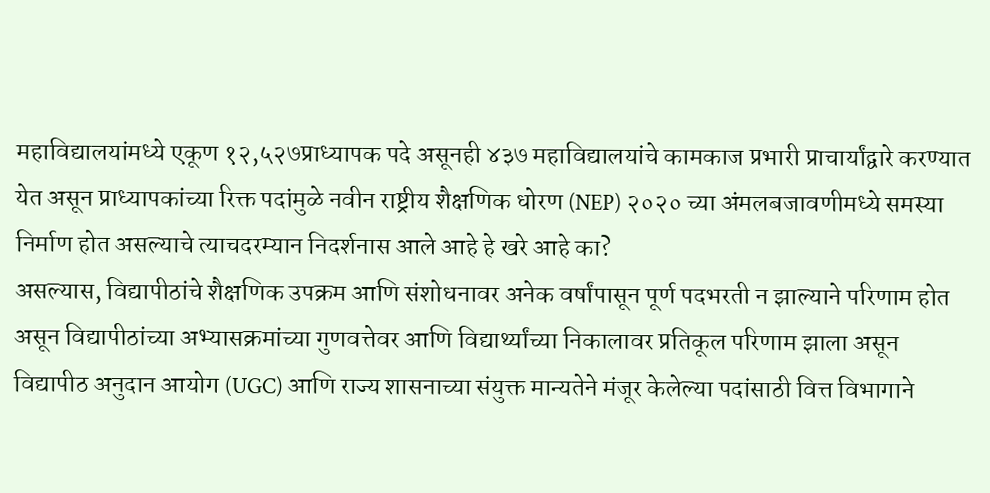महाविद्यालयांमध्ये एकूण १२,५२७प्राध्यापक पदे असूनही ४३७ महाविद्यालयांचे कामकाज प्रभारी प्राचार्यांद्वारे करण्यात येत असून प्राध्यापकांच्या रिक्त पदांमुळे नवीन राष्ट्रीय शैक्षणिक धोरण (NEP) २०२० च्या अंमलबजावणीमध्ये समस्या निर्माण होत असल्याचे त्याचदरम्यान निदर्शनास आले आहे हे खरे आहे का?
असल्यास, विद्यापीठांचे शैक्षणिक उपक्रम आणि संशोधनावर अनेक वर्षांपासून पूर्ण पदभरती न झाल्याने परिणाम होत असून विद्यापीठांच्या अभ्यासक्रमांच्या गुणवत्तेवर आणि विद्यार्थ्यांच्या निकालावर प्रतिकूल परिणाम झाला असून विद्यापीठ अनुदान आयोग (UGC) आणि राज्य शासनाच्या संयुक्त मान्यतेने मंजूर केलेल्या पदांसाठी वित्त विभागाने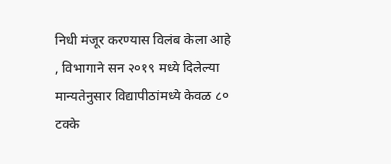निधी मंजूर करण्यास विलंब केला आहे
, विभागाने सन २०१९ मध्ये दिलेल्या मान्यतेनुसार विद्यापीठांमध्ये केवळ ८० टक्के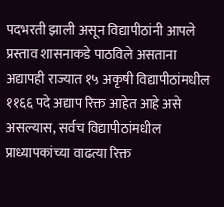पदभरती झाली असून विद्यापीठांनी आपले प्रस्ताव शासनाकडे पाठविले असताना अद्यापही राज्यात १५ अकृषी विद्यापीठांमधील ११६६ पदे अद्याप रिक्त आहेत आहे असे असल्यास, सर्वच विद्यापीठांमधील प्राध्यापकांच्या वाढत्या रिक्त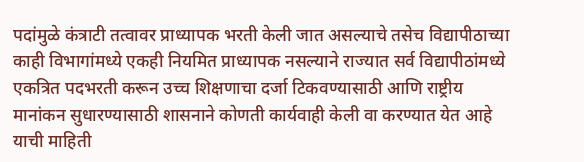पदांमुळे कंत्राटी तत्वावर प्राध्यापक भरती केली जात असल्याचे तसेच विद्यापीठाच्या काही विभागांमध्ये एकही नियमित प्राध्यापक नसल्याने राज्यात सर्व विद्यापीठांमध्ये एकत्रित पदभरती करून उच्च शिक्षणाचा दर्जा टिकवण्यासाठी आणि राष्ट्रीय मानांकन सुधारण्यासाठी शासनाने कोणती कार्यवाही केली वा करण्यात येत आहे याची माहिती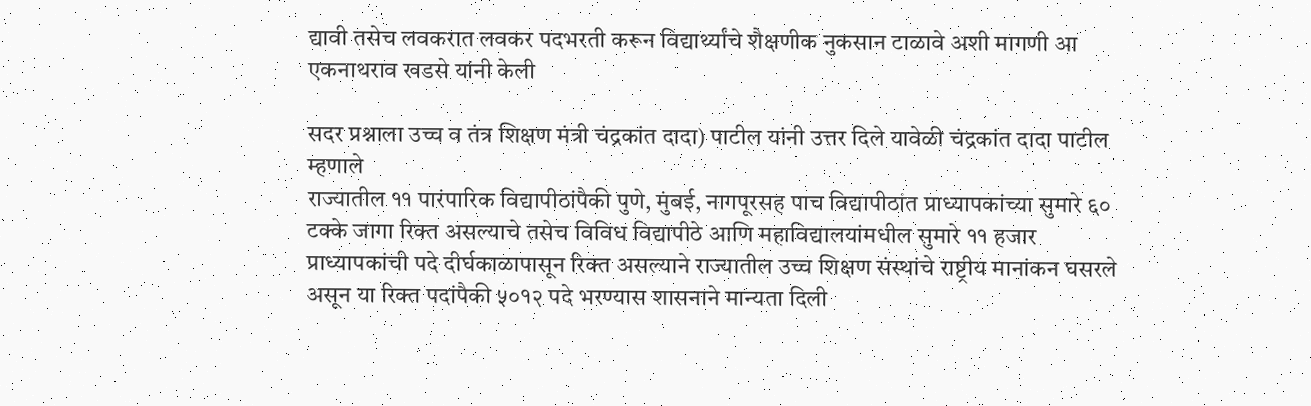द्यावी तसेच लवकरात लवकर पदभरती करून विद्यार्थ्यांचे शैक्षणीक नुकसान टाळावे अशी मागणी आ एकनाथराव खडसे यांनी केली

सदर प्रश्नाला उच्च व तंत्र शिक्षण मंत्री चंद्रकांत दादा) पाटील यांनी उत्तर दिले यावेळी चंद्रकांत दादा पाटील म्हणाले
राज्यातील ११ पारंपारिक विद्यापीठांपैकी पुणे, मुंबई, नागपूरसह पाच विद्यापीठांत प्राध्यापकांच्या सुमारे ६० टक्के जागा रिक्त असल्याचे तसेच विविध विद्यापीठे आणि महाविद्यालयांमधील सुमारे ११ हजार प्राध्यापकांची पदे दीर्घकाळापासून रिक्त असल्याने राज्यातील उच्च शिक्षण संस्थांचे राष्ट्रीय मानांकन घसरले असून या रिक्त पदांपैकी ५०१२ पदे भरण्यास शासनाने मान्यता दिली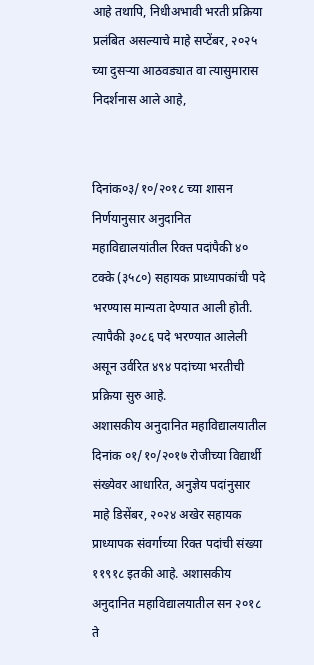आहे तथापि, निधीअभावी भरती प्रक्रिया प्रलंबित असल्याचे माहे सप्टेंबर, २०२५ च्या दुसऱ्या आठवड्यात वा त्यासुमारास निदर्शनास आले आहे,


दिनांक०३/१०/२०१८ च्या शासन निर्णयानुसार अनुदानित महाविद्यालयांतील रिक्त पदांपैकी ४० टक्के (३५८०) सहायक प्राध्यापकांची पदे भरण्यास मान्यता देण्यात आली होती. त्यापैकी ३०८६ पदे भरण्यात आलेली असून उर्वरित ४९४ पदांच्या भरतीची प्रक्रिया सुरु आहे.
अशासकीय अनुदानित महाविद्यालयातील दिनांक ०१/१०/२०१७ रोजीच्या विद्यार्थी संख्येवर आधारित, अनुज्ञेय पदांनुसार माहे डिसेंबर, २०२४ अखेर सहायक प्राध्यापक संवर्गाच्या रिक्त पदांची संख्या ११९१८ इतकी आहे. अशासकीय अनुदानित महाविद्यालयातील सन २०१८ ते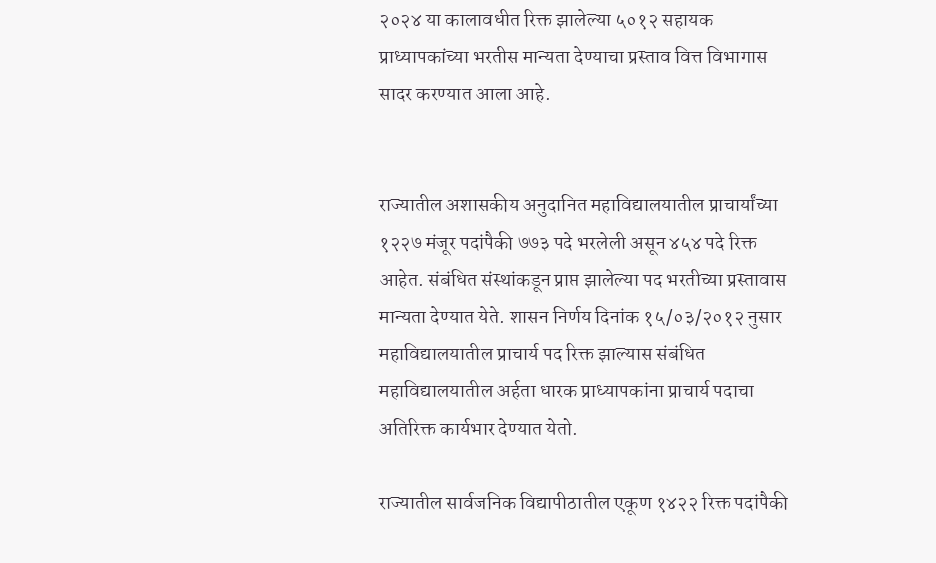२०२४ या कालावधीत रिक्त झालेल्या ५०१२ सहायक प्राध्यापकांच्या भरतीस मान्यता देण्याचा प्रस्ताव वित्त विभागास सादर करण्यात आला आहे.


राज्यातील अशासकीय अनुदानित महाविद्यालयातील प्राचार्यांच्या १२२७ मंजूर पदांपैकी ७७३ पदे भरलेली असून ४५४ पदे रिक्त आहेत. संबंधित संस्थांकडून प्राप्त झालेल्या पद भरतीच्या प्रस्तावास मान्यता देण्यात येते. शासन निर्णय दिनांक १५/०३/२०१२ नुसार महाविद्यालयातील प्राचार्य पद रिक्त झाल्यास संबंधित महाविद्यालयातील अर्हता धारक प्राध्यापकांना प्राचार्य पदाचा अतिरिक्त कार्यभार देण्यात येतो.

राज्यातील सार्वजनिक विद्यापीठातील एकूण १४२२ रिक्त पदांपैकी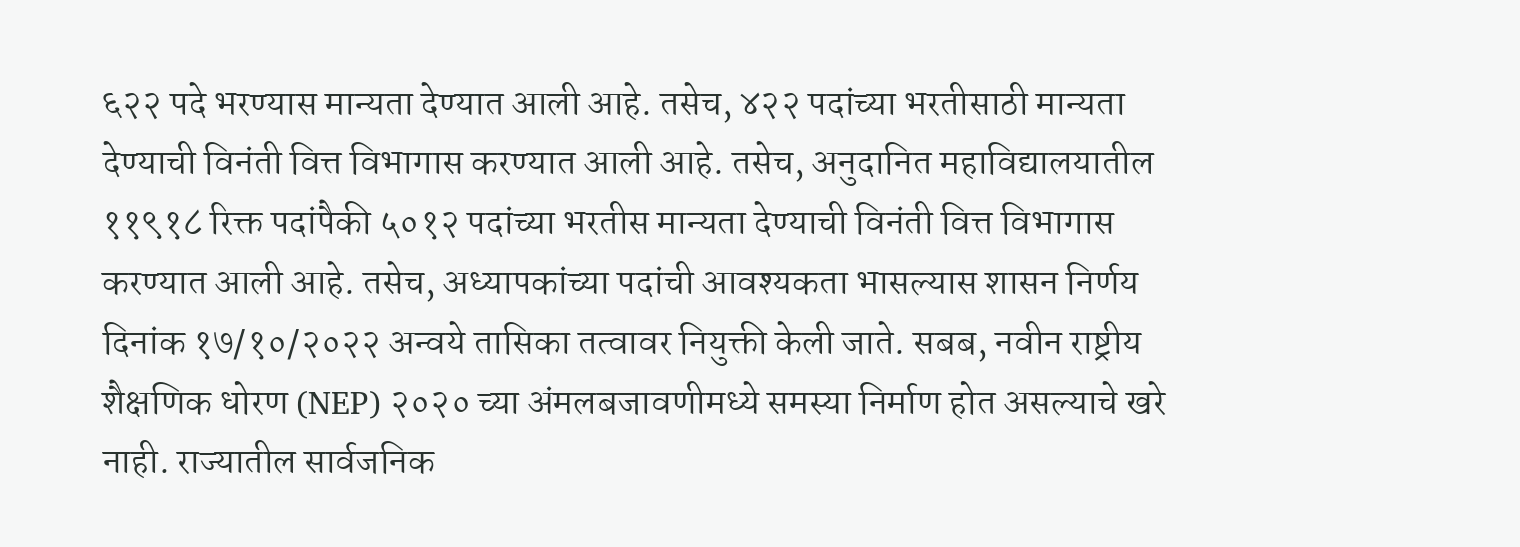६२२ पदे भरण्यास मान्यता देण्यात आली आहे. तसेच, ४२२ पदांच्या भरतीसाठी मान्यता देण्याची विनंती वित्त विभागास करण्यात आली आहे. तसेच, अनुदानित महाविद्यालयातील ११९१८ रिक्त पदांपैकी ५०१२ पदांच्या भरतीस मान्यता देण्याची विनंती वित्त विभागास करण्यात आली आहे. तसेच, अध्यापकांच्या पदांची आवश्यकता भासल्यास शासन निर्णय दिनांक १७/१०/२०२२ अन्वये तासिका तत्वावर नियुक्ती केली जाते. सबब, नवीन राष्ट्रीय शैक्षणिक धोरण (NEP) २०२० च्या अंमलबजावणीमध्ये समस्या निर्माण होत असल्याचे खरे नाही. राज्यातील सार्वजनिक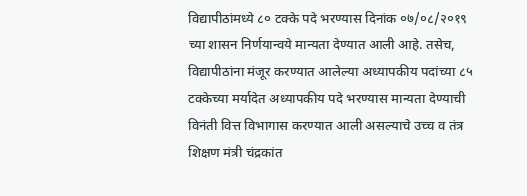विद्यापीठांमध्ये ८० टक्के पदे भरण्यास दिनांक ०७/०८/२०१९ च्या शासन निर्णयान्वये मान्यता देण्यात आली आहे. तसेच, विद्यापीठांना मंजूर करण्यात आलेल्या अध्यापकीय पदांच्या ८५ टक्केच्या मर्यादेत अध्यापकीय पदे भरण्यास मान्यता देण्याची विनंती वित्त विभागास करण्यात आली असल्याचे उच्च व तंत्र शिक्षण मंत्री चंद्रकांत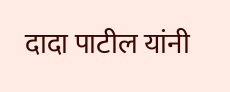दादा पाटील यांनी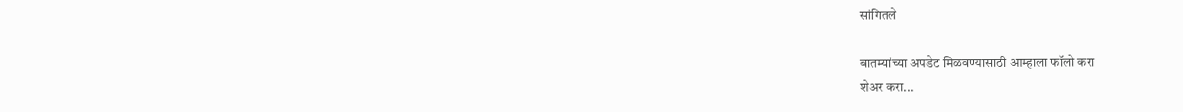सांगितले

बातम्यांच्या अपडेट मिळवण्यासाठी आम्हाला फॉलो करा
शेअर करा...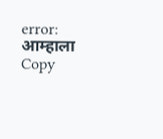error: आम्हाला Copy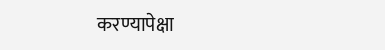करण्यापेक्षा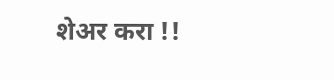शेअर करा !!